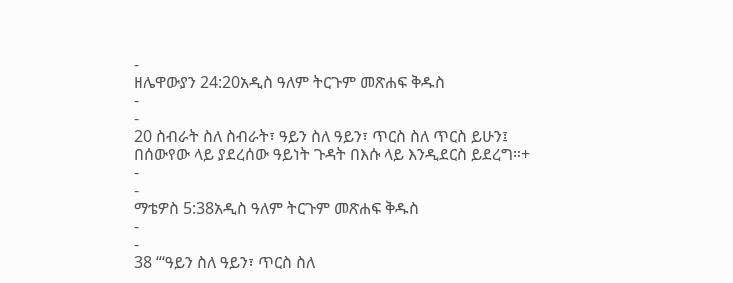-
ዘሌዋውያን 24:20አዲስ ዓለም ትርጉም መጽሐፍ ቅዱስ
-
-
20 ስብራት ስለ ስብራት፣ ዓይን ስለ ዓይን፣ ጥርስ ስለ ጥርስ ይሁን፤ በሰውየው ላይ ያደረሰው ዓይነት ጉዳት በእሱ ላይ እንዲደርስ ይደረግ።+
-
-
ማቴዎስ 5:38አዲስ ዓለም ትርጉም መጽሐፍ ቅዱስ
-
-
38 “‘ዓይን ስለ ዓይን፣ ጥርስ ስለ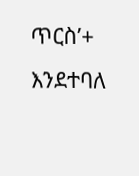ጥርስ’+ እንደተባለ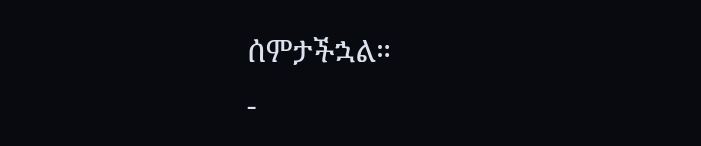ሰምታችኋል።
-